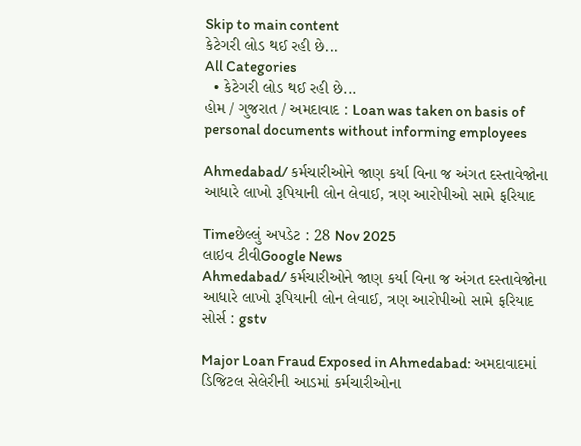Skip to main content
કેટેગરી લોડ થઈ રહી છે...
All Categories
  • કેટેગરી લોડ થઈ રહી છે...
હોમ / ગુજરાત / અમદાવાદ : Loan was taken on basis of personal documents without informing employees

Ahmedabad/ કર્મચારીઓને જાણ કર્યા વિના જ અંગત દસ્તાવેજોના આધારે લાખો રૂપિયાની લોન લેવાઈ, ત્રણ આરોપીઓ સામે ફરિયાદ

Timeછેલ્લું અપડેટ : 28 Nov 2025
લાઇવ ટીવીGoogle News
Ahmedabad/ કર્મચારીઓને જાણ કર્યા વિના જ અંગત દસ્તાવેજોના આધારે લાખો રૂપિયાની લોન લેવાઈ, ત્રણ આરોપીઓ સામે ફરિયાદ
સોર્સ : gstv

Major Loan Fraud Exposed in Ahmedabad: અમદાવાદમાં ડિજિટલ સેલેરીની આડમાં કર્મચારીઓના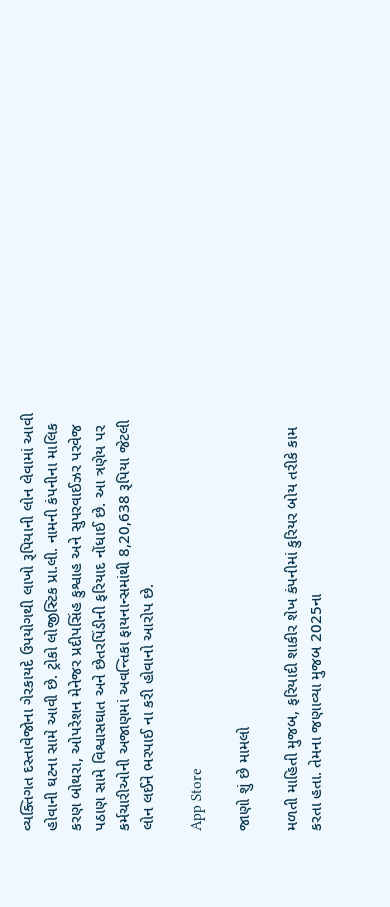વ્યક્તિગત દસ્તાવેજોના ગેરકાયદે ઉપયોગથી લાખો રૂપિયાની લોન લેવામાં આવી હોવાની ઘટના સામે આવી છે. ટ્રોકો લોજીસ્ટિક પ્રા.લી. નામની કંપનીના માલિક કરણ બોથરા, ઓપરેશન મેનેજર પ્રદીપસિંહ કુશ્વાહ અને સુપરવાઈઝર પરવેજ પઠાણ સામે વિશ્વાસઘાત અને છેતરપિંડીની ફરિયાદ નોંધાઈ છે. આ ત્રણેય પર કર્મચારીઓની અજાણમાં અવન્તિકા ફાયનાન્સમાંથી 8,20,638 રૂપિયા જેટલી લોન લઈને ભરપાઈ ના કરી હોવાનો આરોપ છે.

App Store

જાણો શું છે મામલો

મળતી માહિતી મુજબ, ફરિયાદી શાકીર શેખ કંપનીમાં કુરિયર બોય તરીકે કામ કરતા હતા. તેમના જણાવ્યા મુજબ 2025ના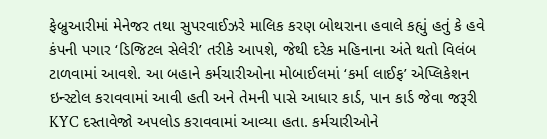ફેબ્રુઆરીમાં મેનેજર તથા સુપરવાઈઝરે માલિક કરણ બોથરાના હવાલે કહ્યું હતું કે હવે કંપની પગાર ‘ડિજિટલ સેલેરી’ તરીકે આપશે, જેથી દરેક મહિનાના અંતે થતો વિલંબ ટાળવામાં આવશે. આ બહાને કર્મચારીઓના મોબાઈલમાં ‘કર્મા લાઈફ’ એપ્લિકેશન ઇન્સ્ટોલ કરાવવામાં આવી હતી અને તેમની પાસે આધાર કાર્ડ, પાન કાર્ડ જેવા જરૂરી KYC દસ્તાવેજો અપલોડ કરાવવામાં આવ્યા હતા. કર્મચારીઓને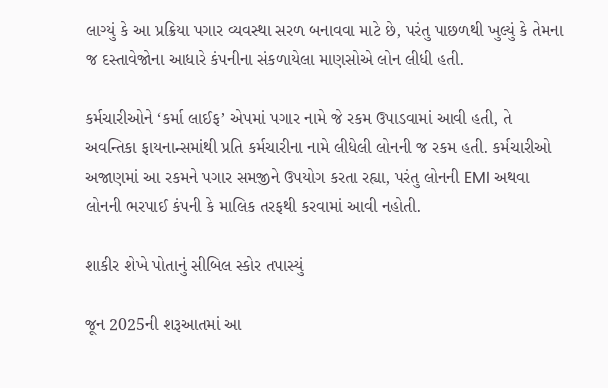લાગ્યું કે આ પ્રક્રિયા પગાર વ્યવસ્થા સરળ બનાવવા માટે છે, પરંતુ પાછળથી ખુલ્યું કે તેમના જ દસ્તાવેજોના આધારે કંપનીના સંકળાયેલા માણસોએ લોન લીધી હતી.

કર્મચારીઓને ‘કર્મા લાઈફ’ એપમાં પગાર નામે જે રકમ ઉપાડવામાં આવી હતી, તે અવન્તિકા ફાયનાન્સમાંથી પ્રતિ કર્મચારીના નામે લીધેલી લોનની જ રકમ હતી. કર્મચારીઓ અજાણમાં આ રકમને પગાર સમજીને ઉપયોગ કરતા રહ્યા, પરંતુ લોનની EMI અથવા લોનની ભરપાઈ કંપની કે માલિક તરફથી કરવામાં આવી નહોતી.

શાકીર શેખે પોતાનું સીબિલ સ્કોર તપાસ્યું

જૂન 2025ની શરૂઆતમાં આ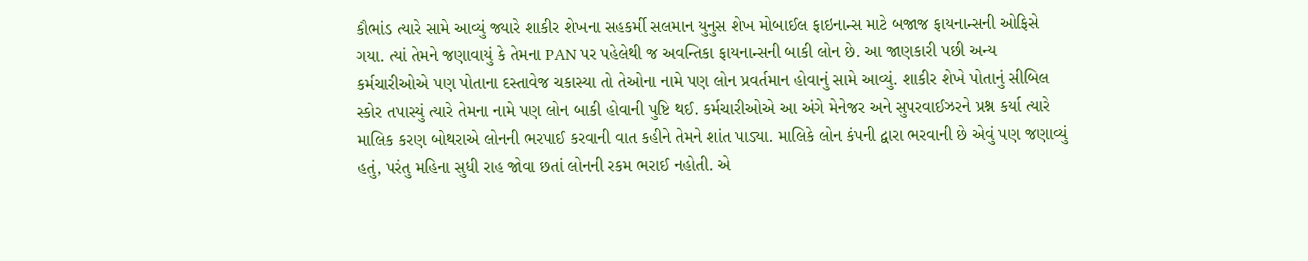કૌભાંડ ત્યારે સામે આવ્યું જ્યારે શાકીર શેખના સહકર્મી સલમાન યુનુસ શેખ મોબાઈલ ફાઇનાન્સ માટે બજાજ ફાયનાન્સની ઓફિસે ગયા. ત્યાં તેમને જણાવાયું કે તેમના PAN પર પહેલેથી જ અવન્તિકા ફાયનાન્સની બાકી લોન છે. આ જાણકારી પછી અન્ય કર્મચારીઓએ પણ પોતાના દસ્તાવેજ ચકાસ્યા તો તેઓના નામે પણ લોન પ્રવર્તમાન હોવાનું સામે આવ્યું. શાકીર શેખે પોતાનું સીબિલ સ્કોર તપાસ્યું ત્યારે તેમના નામે પણ લોન બાકી હોવાની પુષ્ટિ થઈ. કર્મચારીઓએ આ અંગે મેનેજર અને સુપરવાઈઝરને પ્રશ્ન કર્યા ત્યારે માલિક કરણ બોથરાએ લોનની ભરપાઈ કરવાની વાત કહીને તેમને શાંત પાડ્યા. માલિકે લોન કંપની દ્વારા ભરવાની છે એવું પણ જણાવ્યું હતું, પરંતુ મહિના સુધી રાહ જોવા છતાં લોનની રકમ ભરાઈ નહોતી. એ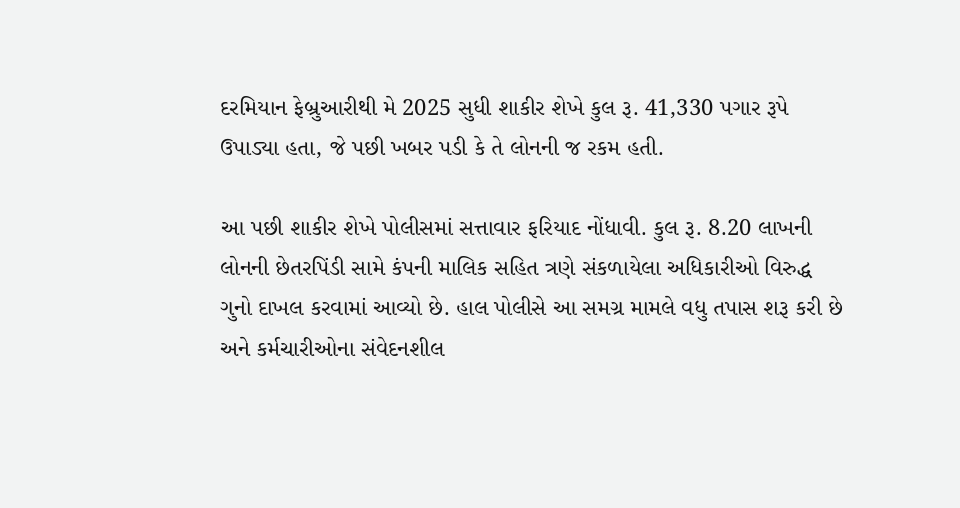દરમિયાન ફેબ્રુઆરીથી મે 2025 સુધી શાકીર શેખે કુલ રૂ. 41,330 પગાર રૂપે ઉપાડ્યા હતા, જે પછી ખબર પડી કે તે લોનની જ રકમ હતી.

આ પછી શાકીર શેખે પોલીસમાં સત્તાવાર ફરિયાદ નોંધાવી. કુલ રૂ. 8.20 લાખની લોનની છેતરપિંડી સામે કંપની માલિક સહિત ત્રણે સંકળાયેલા અધિકારીઓ વિરુદ્ધ ગુનો દાખલ કરવામાં આવ્યો છે. હાલ પોલીસે આ સમગ્ર મામલે વધુ તપાસ શરૂ કરી છે અને કર્મચારીઓના સંવેદનશીલ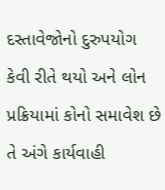દસ્તાવેજોનો દુરુપયોગ કેવી રીતે થયો અને લોન પ્રક્રિયામાં કોનો સમાવેશ છે તે અંગે કાર્યવાહી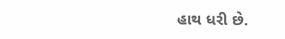હાથ ધરી છે.